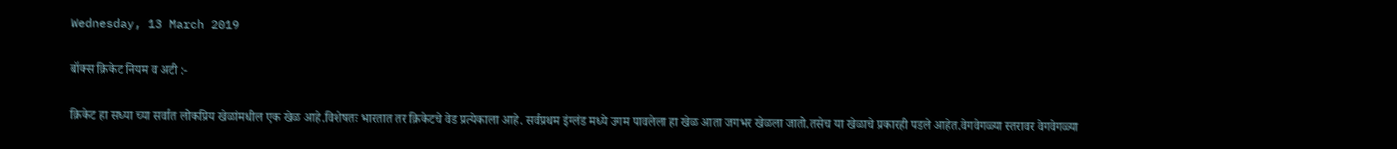Wednesday, 13 March 2019

बॉक्स क्रिकेट नियम व अटी :-

क्रिकेट हा सध्या च्या सर्वात लोकप्रिय खेळांमधील एक खेळ आहे.विशेषतः भारतात तर क्रिकेटचे वेड प्रत्येकाला आहे. सर्वप्रथम इंग्लंड मध्ये उगम पावलेला हा खेळ आता जगभर खेळला जातो.तसेच या खेळाचे प्रकारही पडले आहेत.वेगवेगळ्या स्तरावर वेगवेगळ्या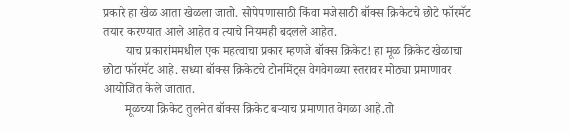प्रकारे हा खेळ आता खेळला जातो. सोपेपणासाठी किंवा मजेसाठी बॉक्स क्रिकेटचे छोटे फॉरमॅट तयार करण्यात आले आहेत व त्याचे नियमही बदलले आहेत.
       याच प्रकारांममधील एक महत्वाचा प्रकार म्हणजे बॉक्स क्रिकेट! हा मूळ क्रिकेट खेळाचा छोटा फॉरमॅट आहे. सध्या बॉक्स क्रिकेटचे टोर्नामेंट्स वेगवेगळ्या स्तरावर मोठ्या प्रमाणावर आयोजित केले जातात.
       मूळच्या क्रिकेट तुलनेत बॉक्स क्रिकेट बऱ्याच प्रमाणात वेगळा आहे.तो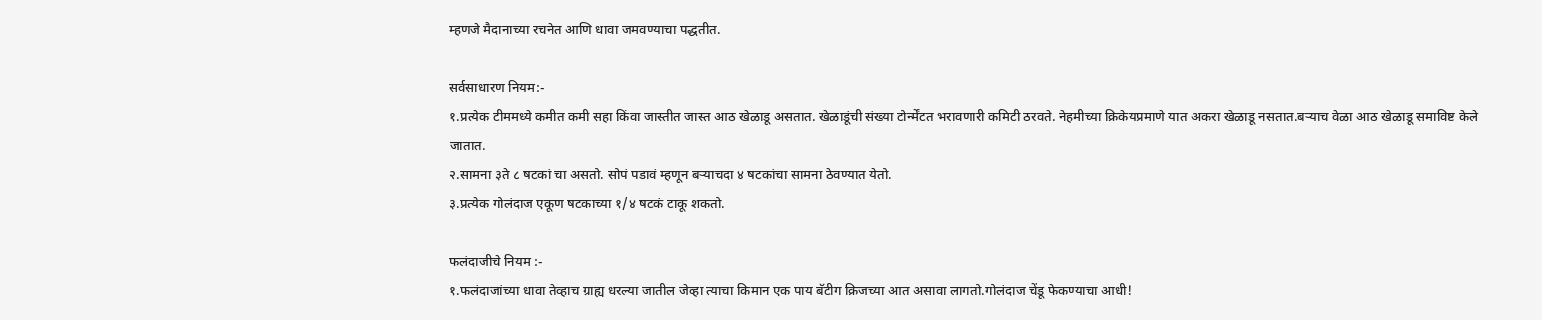म्हणजे मैदानाच्या रचनेत आणि धावा जमवण्याचा पद्धतीत.

सर्वसाधारण नियम:-
१.प्रत्येक टीममध्ये कमीत कमी सहा किंवा जास्तीत जास्त आठ खेळाडू असतात. खेळाडूंची संख्या टोर्न्मेंटत भरावणारी कमिटी ठरवते. नेहमीच्या क्रिकेयप्रमाणे यात अकरा खेळाडू नसतात.बऱ्याच वेळा आठ खेळाडू समाविष्ट केले जातात.
२.सामना ३ते ८ षटकां चा असतो. सोपं पडावं म्हणून बऱ्याचदा ४ षटकांचा सामना ठेवण्यात येतो.
३.प्रत्येक गोलंदाज एकूण षटकाच्या १/४ षटकं टाकू शकतो.

फलंदाजीचे नियम :-
१.फलंदाजांच्या धावा तेव्हाच ग्राह्य धरल्या जातील जेव्हा त्याचा किमान एक पाय बॅटीग क्रिजच्या आत असावा लागतो.गोलंदाज चेंडू फेकण्याचा आधी!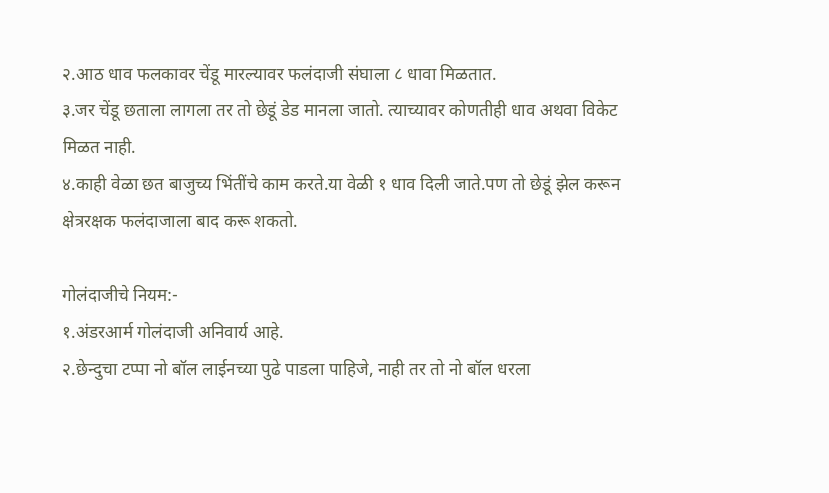२.आठ धाव फलकावर चेंडू मारल्यावर फलंदाजी संघाला ८ धावा मिळतात.
३.जर चेंडू छताला लागला तर तो छेडूं डेड मानला जातो. त्याच्यावर कोणतीही धाव अथवा विकेट मिळत नाही.
४.काही वेळा छत बाजुच्य भिंतींचे काम करते.या वेळी १ धाव दिली जाते.पण तो छेडूं झेल करून क्षेत्ररक्षक फलंदाजाला बाद करू शकतो.

गोलंदाजीचे नियम:-
१.अंडरआर्म गोलंदाजी अनिवार्य आहे.
२.छेन्दुचा टप्पा नो बॉल लाईनच्या पुढे पाडला पाहिजे, नाही तर तो नो बॉल धरला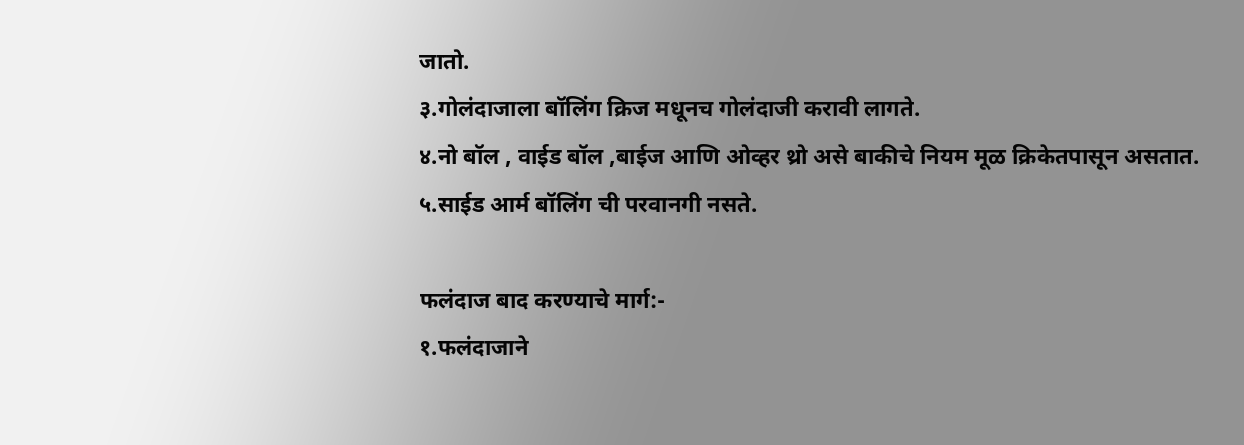जातो.
३.गोलंदाजाला बॉलिंग क्रिज मधूनच गोलंदाजी करावी लागते.
४.नो बॉल , वाईड बॉल ,बाईज आणि ओव्हर थ्रो असे बाकीचे नियम मूळ क्रिकेतपासून असतात.
५.साईड आर्म बॉलिंग ची परवानगी नसते.

फलंदाज बाद करण्याचे मार्ग:-
१.फलंदाजाने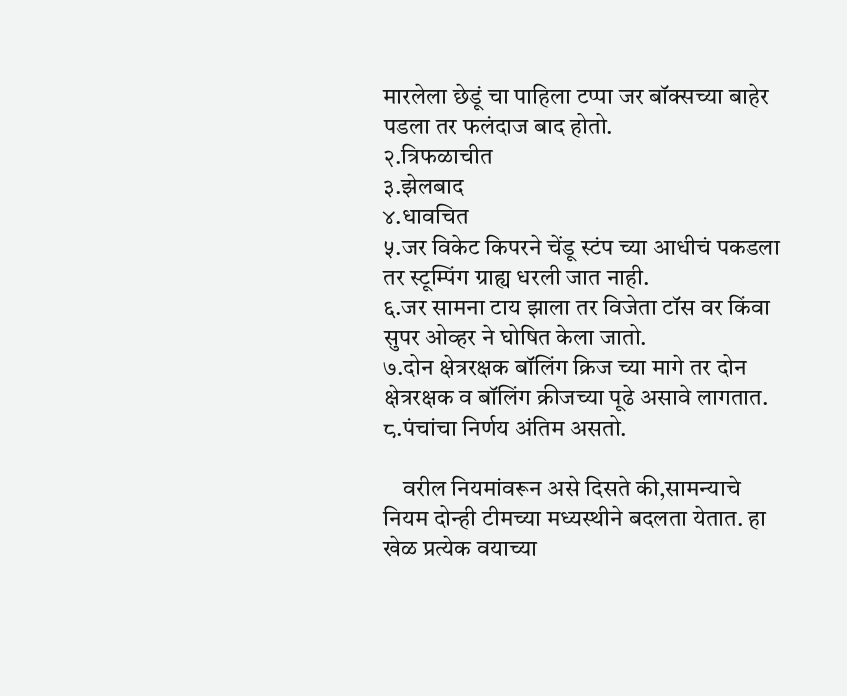मारलेला छेडूं चा पाहिला टप्पा जर बॉक्सच्या बाहेर पडला तर फलंदाज बाद होतो.
२.त्रिफळाचीत
३.झेलबाद
४.धावचित
५.जर विकेट किपरने चेंडू स्टंप च्या आधीचं पकडला तर स्टूम्पिंग ग्राह्य धरली जात नाही.
६.जर सामना टाय झाला तर विजेता टॉस वर किंवा सुपर ओव्हर ने घोषित केला जातो.
७.दोन क्षेत्ररक्षक बॉलिंग क्रिज च्या मागे तर दोन क्षेत्ररक्षक व बॉलिंग क्रीजच्या पूढे असावे लागतात.
८.पंचांचा निर्णय अंतिम असतो.

    वरील नियमांवरून असे दिसते की,सामन्याचे नियम दोन्ही टीमच्या मध्यस्थीने बदलता येतात. हा खेळ प्रत्येक वयाच्या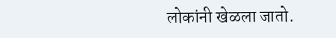लोकांनी खेळला जातो.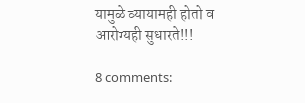यामुळे व्यायामही होतो व आरोग्यही सुधारते!!!

8 comments: